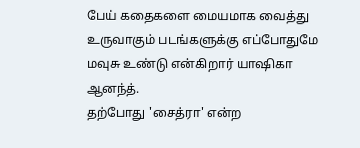பேய் கதைகளை மையமாக வைத்து உருவாகும் படங்களுக்கு எப்போதுமே மவுசு உண்டு என்கிறார் யாஷிகா ஆனந்த்.
தற்போது 'சைத்ரா' என்ற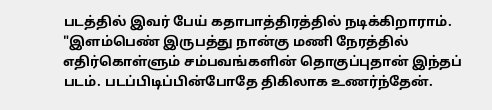படத்தில் இவர் பேய் கதாபாத்திரத்தில் நடிக்கிறாராம். "இளம்பெண் இருபத்து நான்கு மணி நேரத்தில் எதிர்கொள்ளும் சம்பவங்களின் தொகுப்புதான் இந்தப் படம். படப்பிடிப்பின்போதே திகிலாக உணர்ந்தேன்.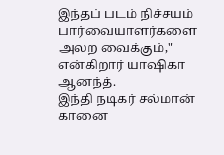இந்தப் படம் நிச்சயம் பார்வையாளர்களை அலற வைக்கும்," என்கிறார் யாஷிகா ஆனந்த்.
இந்தி நடிகர் சல்மான் கானை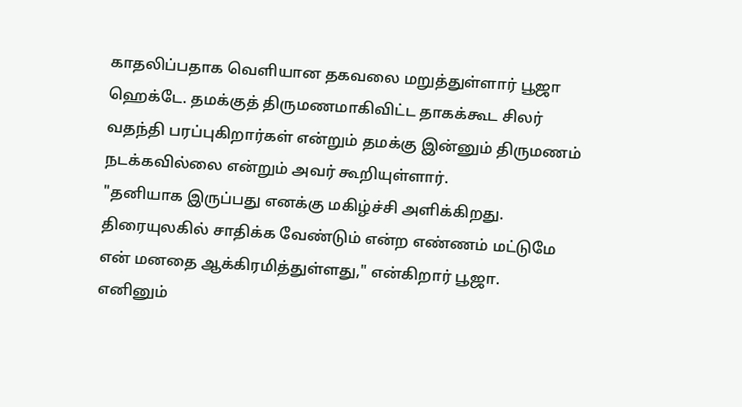காதலிப்பதாக வெளியான தகவலை மறுத்துள்ளார் பூஜா ஹெக்டே. தமக்குத் திருமணமாகிவிட்ட தாகக்கூட சிலர் வதந்தி பரப்புகிறார்கள் என்றும் தமக்கு இன்னும் திருமணம் நடக்கவில்லை என்றும் அவர் கூறியுள்ளார்.
"தனியாக இருப்பது எனக்கு மகிழ்ச்சி அளிக்கிறது. திரையுலகில் சாதிக்க வேண்டும் என்ற எண்ணம் மட்டுமே என் மனதை ஆக்கிரமித்துள்ளது," என்கிறார் பூஜா.
எனினும்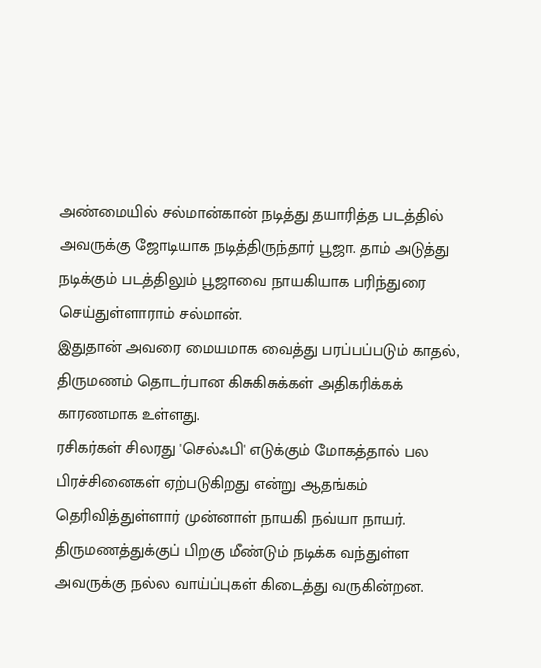அண்மையில் சல்மான்கான் நடித்து தயாரித்த படத்தில் அவருக்கு ஜோடியாக நடித்திருந்தார் பூஜா. தாம் அடுத்து நடிக்கும் படத்திலும் பூஜாவை நாயகியாக பரிந்துரை செய்துள்ளாராம் சல்மான்.
இதுதான் அவரை மையமாக வைத்து பரப்பப்படும் காதல், திருமணம் தொடர்பான கிசுகிசுக்கள் அதிகரிக்கக் காரணமாக உள்ளது.
ரசிகர்கள் சிலரது 'செல்ஃபி' எடுக்கும் மோகத்தால் பல பிரச்சினைகள் ஏற்படுகிறது என்று ஆதங்கம் தெரிவித்துள்ளார் முன்னாள் நாயகி நவ்யா நாயர்.
திருமணத்துக்குப் பிறகு மீண்டும் நடிக்க வந்துள்ள அவருக்கு நல்ல வாய்ப்புகள் கிடைத்து வருகின்றன.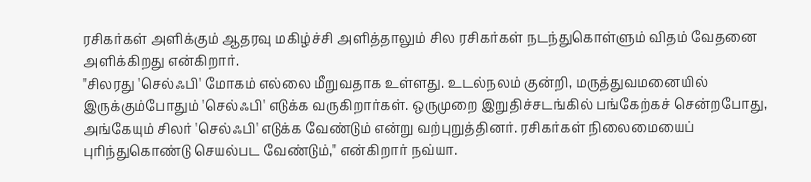ரசிகர்கள் அளிக்கும் ஆதரவு மகிழ்ச்சி அளித்தாலும் சில ரசிகர்கள் நடந்துகொள்ளும் விதம் வேதனை அளிக்கிறது என்கிறார்.
"சிலரது 'செல்ஃபி' மோகம் எல்லை மீறுவதாக உள்ளது. உடல்நலம் குன்றி, மருத்துவமனையில் இருக்கும்போதும் 'செல்ஃபி' எடுக்க வருகிறார்கள். ஒருமுறை இறுதிச்சடங்கில் பங்கேற்கச் சென்றபோது, அங்கேயும் சிலர் 'செல்ஃபி' எடுக்க வேண்டும் என்று வற்புறுத்தினர். ரசிகர்கள் நிலைமையைப் புரிந்துகொண்டு செயல்பட வேண்டும்," என்கிறார் நவ்யா.